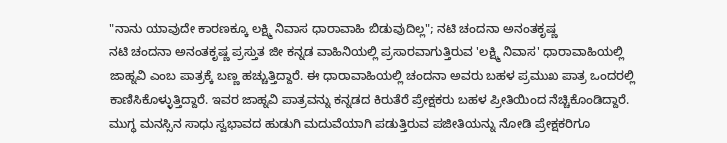"ನಾನು ಯಾವುದೇ ಕಾರಣಕ್ಕೂ ಲಕ್ಷ್ಮಿ ನಿವಾಸ ಧಾರಾವಾಹಿ ಬಿಡುವುದಿಲ್ಲ"; ನಟಿ ಚಂದನಾ ಅನಂತಕೃಷ್ಣ
ನಟಿ ಚಂದನಾ ಅನಂತಕೃಷ್ಣ ಪ್ರಸ್ತುತ ಜೀ ಕನ್ನಡ ವಾಹಿನಿಯಲ್ಲಿ ಪ್ರಸಾರವಾಗುತ್ತಿರುವ 'ಲಕ್ಷ್ಮಿ ನಿವಾಸ' ಧಾರಾವಾಹಿಯಲ್ಲಿ ಜಾಹ್ನವಿ ಎಂಬ ಪಾತ್ರಕ್ಕೆ ಬಣ್ಣ ಹಚ್ಚುತ್ತಿದ್ದಾರೆ. ಈ ಧಾರಾವಾಹಿಯಲ್ಲಿ ಚಂದನಾ ಅವರು ಬಹಳ ಪ್ರಮುಖ ಪಾತ್ರ ಒಂದರಲ್ಲಿ ಕಾಣಿಸಿಕೊಳ್ಳುತ್ತಿದ್ದಾರೆ. ಇವರ ಜಾಹ್ನವಿ ಪಾತ್ರವನ್ನು ಕನ್ನಡದ ಕಿರುತೆರೆ ಪ್ರೇಕ್ಷಕರು ಬಹಳ ಪ್ರೀತಿಯಿಂದ ನೆಚ್ಚಿಕೊಂಡಿದ್ದಾರೆ.
ಮುಗ್ಧ ಮನಸ್ಸಿನ ಸಾಧು ಸ್ವಭಾವದ ಹುಡುಗಿ ಮದುವೆಯಾಗಿ ಪಡುತ್ತಿರುವ ಪಜೀತಿಯನ್ನು ನೋಡಿ ಪ್ರೇಕ್ಷಕರಿಗೂ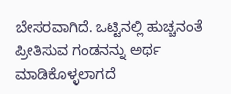ಬೇಸರವಾಗಿದೆ. ಒಟ್ಟಿನಲ್ಲಿ ಹುಚ್ಚನಂತೆ ಪ್ರೀತಿಸುವ ಗಂಡನನ್ನು ಅರ್ಥ ಮಾಡಿಕೊಳ್ಳಲಾಗದೆ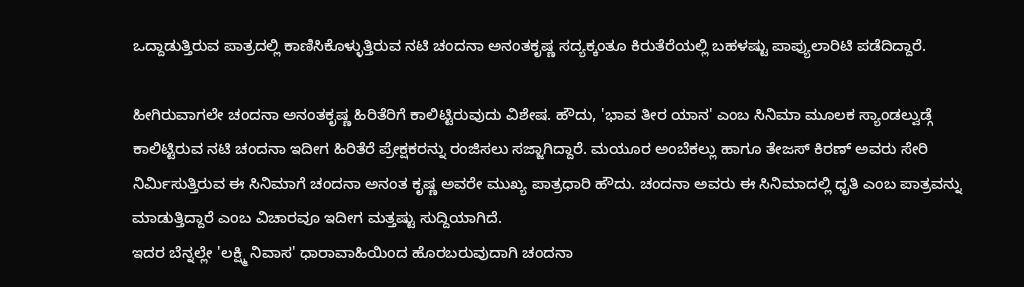ಒದ್ದಾಡುತ್ತಿರುವ ಪಾತ್ರದಲ್ಲಿ ಕಾಣಿಸಿಕೊಳ್ಳುತ್ತಿರುವ ನಟಿ ಚಂದನಾ ಅನಂತಕೃಷ್ಣ ಸದ್ಯಕ್ಕಂತೂ ಕಿರುತೆರೆಯಲ್ಲಿ ಬಹಳಷ್ಟು ಪಾಪ್ಯುಲಾರಿಟಿ ಪಡೆದಿದ್ದಾರೆ.

ಹೀಗಿರುವಾಗಲೇ ಚಂದನಾ ಅನಂತಕೃಷ್ಣ ಹಿರಿತೆರಿಗೆ ಕಾಲಿಟ್ಟಿರುವುದು ವಿಶೇಷ. ಹೌದು, 'ಭಾವ ತೀರ ಯಾನ' ಎಂಬ ಸಿನಿಮಾ ಮೂಲಕ ಸ್ಯಾಂಡಲ್ವುಡ್ಗೆ ಕಾಲಿಟ್ಟಿರುವ ನಟಿ ಚಂದನಾ ಇದೀಗ ಹಿರಿತೆರೆ ಪ್ರೇಕ್ಷಕರನ್ನು ರಂಜಿಸಲು ಸಜ್ಜಾಗಿದ್ದಾರೆ. ಮಯೂರ ಅಂಬೆಕಲ್ಲು ಹಾಗೂ ತೇಜಸ್ ಕಿರಣ್ ಅವರು ಸೇರಿ ನಿರ್ಮಿಸುತ್ತಿರುವ ಈ ಸಿನಿಮಾಗೆ ಚಂದನಾ ಅನಂತ ಕೃಷ್ಣ ಅವರೇ ಮುಖ್ಯ ಪಾತ್ರಧಾರಿ ಹೌದು. ಚಂದನಾ ಅವರು ಈ ಸಿನಿಮಾದಲ್ಲಿ ಧೃತಿ ಎಂಬ ಪಾತ್ರವನ್ನು ಮಾಡುತ್ತಿದ್ದಾರೆ ಎಂಬ ವಿಚಾರವೂ ಇದೀಗ ಮತ್ತಷ್ಟು ಸುದ್ದಿಯಾಗಿದೆ.
ಇದರ ಬೆನ್ನಲ್ಲೇ 'ಲಕ್ಷ್ಮಿ ನಿವಾಸ' ಧಾರಾವಾಹಿಯಿಂದ ಹೊರಬರುವುದಾಗಿ ಚಂದನಾ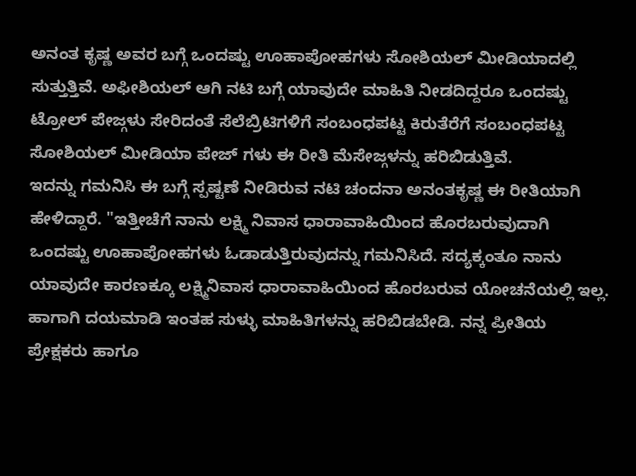ಅನಂತ ಕೃಷ್ಣ ಅವರ ಬಗ್ಗೆ ಒಂದಷ್ಟು ಊಹಾಪೋಹಗಳು ಸೋಶಿಯಲ್ ಮೀಡಿಯಾದಲ್ಲಿ ಸುತ್ತುತ್ತಿವೆ. ಅಫೀಶಿಯಲ್ ಆಗಿ ನಟಿ ಬಗ್ಗೆ ಯಾವುದೇ ಮಾಹಿತಿ ನೀಡದಿದ್ದರೂ ಒಂದಷ್ಟು ಟ್ರೋಲ್ ಪೇಜ್ಗಳು ಸೇರಿದಂತೆ ಸೆಲೆಬ್ರಿಟಿಗಳಿಗೆ ಸಂಬಂಧಪಟ್ಟ ಕಿರುತೆರೆಗೆ ಸಂಬಂಧಪಟ್ಟ ಸೋಶಿಯಲ್ ಮೀಡಿಯಾ ಪೇಜ್ ಗಳು ಈ ರೀತಿ ಮೆಸೇಜ್ಗಳನ್ನು ಹರಿಬಿಡುತ್ತಿವೆ.
ಇದನ್ನು ಗಮನಿಸಿ ಈ ಬಗ್ಗೆ ಸ್ಪಷ್ಟಣೆ ನೀಡಿರುವ ನಟಿ ಚಂದನಾ ಅನಂತಕೃಷ್ಣ ಈ ರೀತಿಯಾಗಿ ಹೇಳಿದ್ದಾರೆ. "ಇತ್ತೀಚೆಗೆ ನಾನು ಲಕ್ಷ್ಮಿ ನಿವಾಸ ಧಾರಾವಾಹಿಯಿಂದ ಹೊರಬರುವುದಾಗಿ ಒಂದಷ್ಟು ಊಹಾಪೋಹಗಳು ಓಡಾಡುತ್ತಿರುವುದನ್ನು ಗಮನಿಸಿದೆ. ಸದ್ಯಕ್ಕಂತೂ ನಾನು ಯಾವುದೇ ಕಾರಣಕ್ಕೂ ಲಕ್ಷ್ಮಿನಿವಾಸ ಧಾರಾವಾಹಿಯಿಂದ ಹೊರಬರುವ ಯೋಚನೆಯಲ್ಲಿ ಇಲ್ಲ. ಹಾಗಾಗಿ ದಯಮಾಡಿ ಇಂತಹ ಸುಳ್ಳು ಮಾಹಿತಿಗಳನ್ನು ಹರಿಬಿಡಬೇಡಿ. ನನ್ನ ಪ್ರೀತಿಯ ಪ್ರೇಕ್ಷಕರು ಹಾಗೂ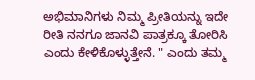ಅಭಿಮಾನಿಗಳು ನಿಮ್ಮ ಪ್ರೀತಿಯನ್ನು ಇದೇ ರೀತಿ ನನಗೂ ಜಾನವಿ ಪಾತ್ರಕ್ಕೂ ತೋರಿಸಿ ಎಂದು ಕೇಳಿಕೊಳ್ಳುತ್ತೇನೆ. " ಎಂದು ತಮ್ಮ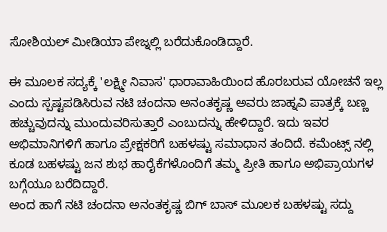ಸೋಶಿಯಲ್ ಮೀಡಿಯಾ ಪೇಜ್ನಲ್ಲಿ ಬರೆದುಕೊಂಡಿದ್ದಾರೆ.

ಈ ಮೂಲಕ ಸದ್ಯಕ್ಕೆ 'ಲಕ್ಷ್ಮೀ ನಿವಾಸ' ಧಾರಾವಾಹಿಯಿಂದ ಹೊರಬರುವ ಯೋಚನೆ ಇಲ್ಲ ಎಂದು ಸ್ಪಷ್ಟಪಡಿಸಿರುವ ನಟಿ ಚಂದನಾ ಅನಂತಕೃಷ್ಣ ಅವರು ಜಾಹ್ನವಿ ಪಾತ್ರಕ್ಕೆ ಬಣ್ಣ ಹಚ್ಚುವುದನ್ನು ಮುಂದುವರಿಸುತ್ತಾರೆ ಎಂಬುದನ್ನು ಹೇಳಿದ್ದಾರೆ. ಇದು ಇವರ ಅಭಿಮಾನಿಗಳಿಗೆ ಹಾಗೂ ಪ್ರೇಕ್ಷಕರಿಗೆ ಬಹಳಷ್ಟು ಸಮಾಧಾನ ತಂದಿದೆ. ಕಮೆಂಟ್ಸ್ ನಲ್ಲಿ ಕೂಡ ಬಹಳಷ್ಟು ಜನ ಶುಭ ಹಾರೈಕೆಗಳೊಂದಿಗೆ ತಮ್ಮ ಪ್ರೀತಿ ಹಾಗೂ ಅಭಿಪ್ರಾಯಗಳ ಬಗ್ಗೆಯೂ ಬರೆದಿದ್ದಾರೆ.
ಅಂದ ಹಾಗೆ ನಟಿ ಚಂದನಾ ಅನಂತಕೃಷ್ಣ ಬಿಗ್ ಬಾಸ್ ಮೂಲಕ ಬಹಳಷ್ಟು ಸದ್ದು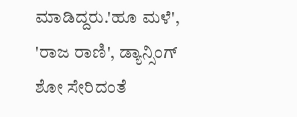ಮಾಡಿದ್ದರು.'ಹೂ ಮಳೆ', 'ರಾಜ ರಾಣಿ', ಡ್ಯಾನ್ಸಿಂಗ್ ಶೋ ಸೇರಿದಂತೆ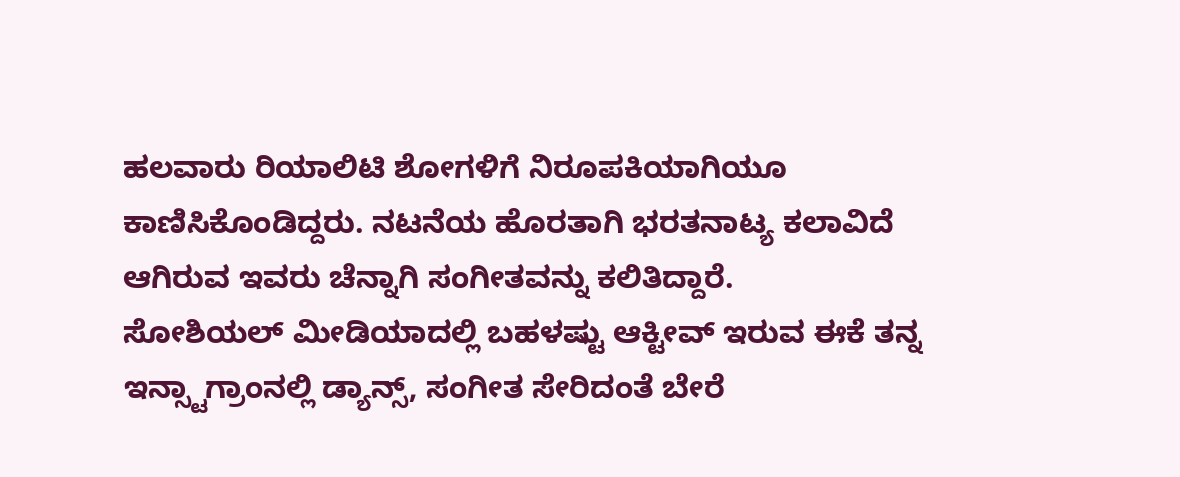ಹಲವಾರು ರಿಯಾಲಿಟಿ ಶೋಗಳಿಗೆ ನಿರೂಪಕಿಯಾಗಿಯೂ ಕಾಣಿಸಿಕೊಂಡಿದ್ದರು. ನಟನೆಯ ಹೊರತಾಗಿ ಭರತನಾಟ್ಯ ಕಲಾವಿದೆ ಆಗಿರುವ ಇವರು ಚೆನ್ನಾಗಿ ಸಂಗೀತವನ್ನು ಕಲಿತಿದ್ದಾರೆ.
ಸೋಶಿಯಲ್ ಮೀಡಿಯಾದಲ್ಲಿ ಬಹಳಷ್ಟು ಆಕ್ಟೀವ್ ಇರುವ ಈಕೆ ತನ್ನ ಇನ್ಸ್ಟಾಗ್ರಾಂನಲ್ಲಿ ಡ್ಯಾನ್ಸ್, ಸಂಗೀತ ಸೇರಿದಂತೆ ಬೇರೆ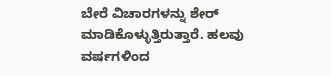ಬೇರೆ ವಿಚಾರಗಳನ್ನು ಶೇರ್ ಮಾಡಿಕೊಳ್ಳುತ್ತಿರುತ್ತಾರೆ. ಹಲವು ವರ್ಷಗಳಿಂದ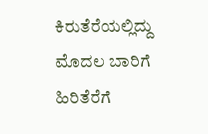ಕಿರುತೆರೆಯಲ್ಲಿದ್ದು ಮೊದಲ ಬಾರಿಗೆ ಹಿರಿತೆರೆಗೆ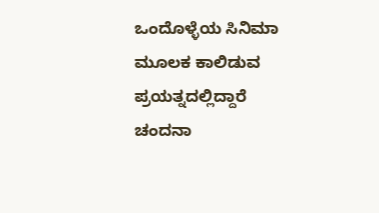ಒಂದೊಳ್ಳೆಯ ಸಿನಿಮಾ ಮೂಲಕ ಕಾಲಿಡುವ ಪ್ರಯತ್ನದಲ್ಲಿದ್ದಾರೆ ಚಂದನಾ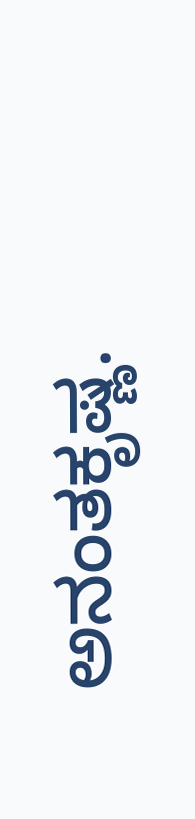ಅನಂತಕೃಷ್ಣ.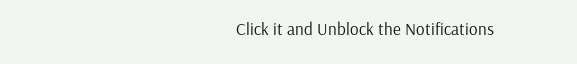Click it and Unblock the Notifications